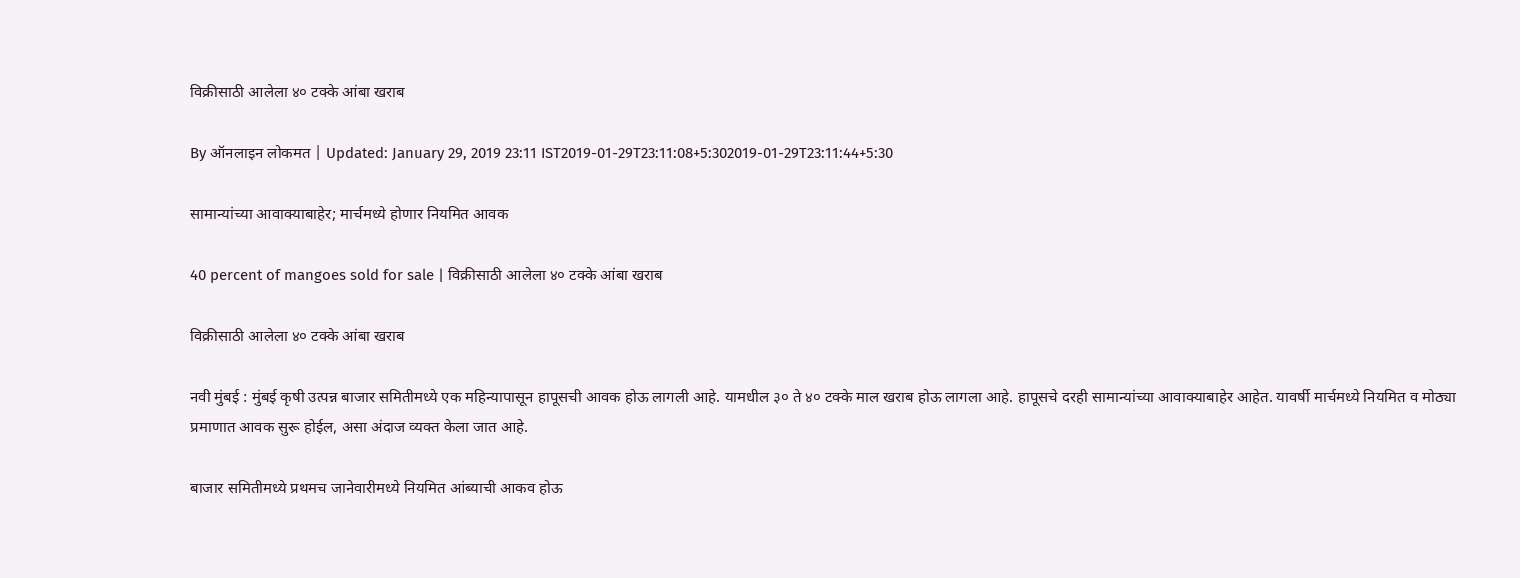विक्रीसाठी आलेला ४० टक्के आंबा खराब

By ऑनलाइन लोकमत | Updated: January 29, 2019 23:11 IST2019-01-29T23:11:08+5:302019-01-29T23:11:44+5:30

सामान्यांच्या आवाक्याबाहेर; मार्चमध्ये होणार नियमित आवक

40 percent of mangoes sold for sale | विक्रीसाठी आलेला ४० टक्के आंबा खराब

विक्रीसाठी आलेला ४० टक्के आंबा खराब

नवी मुंबई : मुंबई कृषी उत्पन्न बाजार समितीमध्ये एक महिन्यापासून हापूसची आवक होऊ लागली आहे. यामधील ३० ते ४० टक्के माल खराब होऊ लागला आहे. हापूसचे दरही सामान्यांच्या आवाक्याबाहेर आहेत. यावर्षी मार्चमध्ये नियमित व मोठ्या प्रमाणात आवक सुरू होईल, असा अंदाज व्यक्त केला जात आहे.

बाजार समितीमध्ये प्रथमच जानेवारीमध्ये नियमित आंब्याची आकव होऊ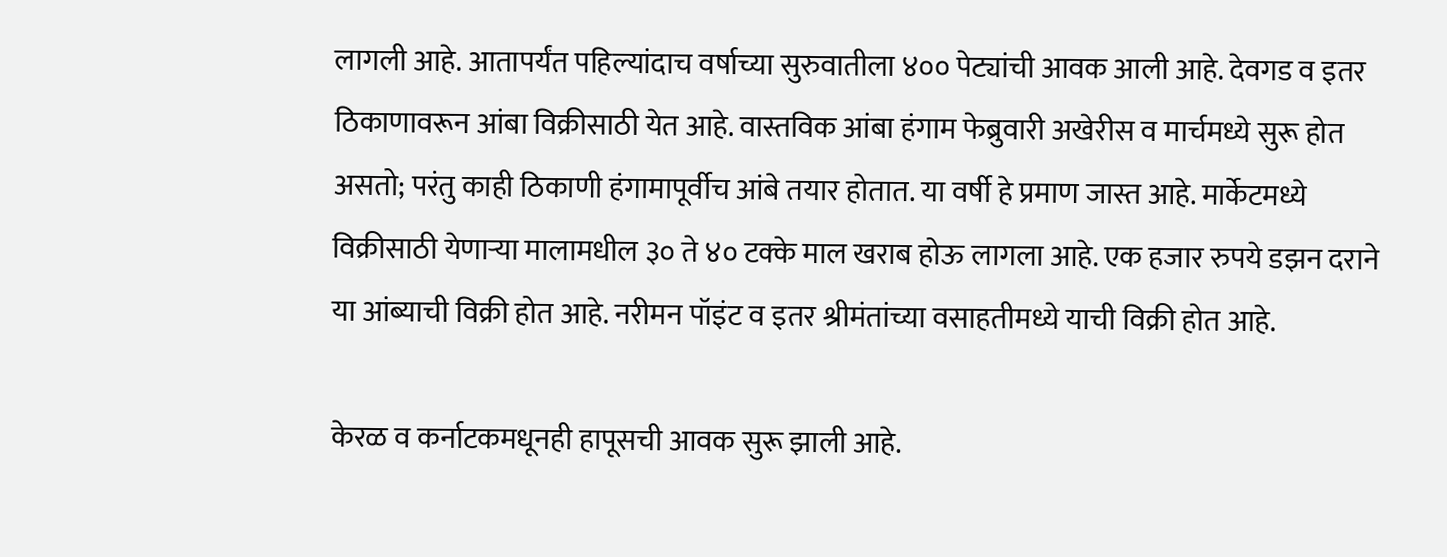लागली आहे. आतापर्यंत पहिल्यांदाच वर्षाच्या सुरुवातीला ४०० पेट्यांची आवक आली आहे. देवगड व इतर ठिकाणावरून आंबा विक्रीसाठी येत आहे. वास्तविक आंबा हंगाम फेब्रुवारी अखेरीस व मार्चमध्ये सुरू होत असतो; परंतु काही ठिकाणी हंगामापूर्वीच आंबे तयार होतात. या वर्षी हे प्रमाण जास्त आहे. मार्केटमध्ये विक्रीसाठी येणाऱ्या मालामधील ३० ते ४० टक्के माल खराब होऊ लागला आहे. एक हजार रुपये डझन दराने या आंब्याची विक्री होत आहे. नरीमन पॉइंट व इतर श्रीमंतांच्या वसाहतीमध्ये याची विक्री होत आहे.

केरळ व कर्नाटकमधूनही हापूसची आवक सुरू झाली आहे.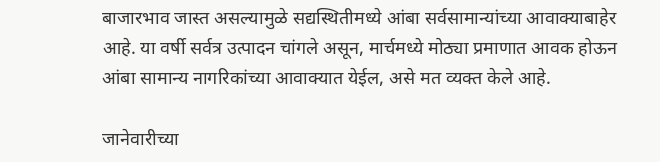बाजारभाव जास्त असल्यामुळे सद्यस्थितीमध्ये आंबा सर्वसामान्यांच्या आवाक्याबाहेर आहे. या वर्षी सर्वत्र उत्पादन चांगले असून, मार्चमध्ये मोठ्या प्रमाणात आवक होऊन आंबा सामान्य नागरिकांच्या आवाक्यात येईल, असे मत व्यक्त केले आहे.

जानेवारीच्या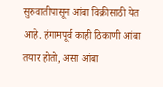सुरुवातीपासून आंबा विक्रीसाठी येत आहे. हंगामपूर्व काही ठिकाणी आंबा तयार होतो, असा आंबा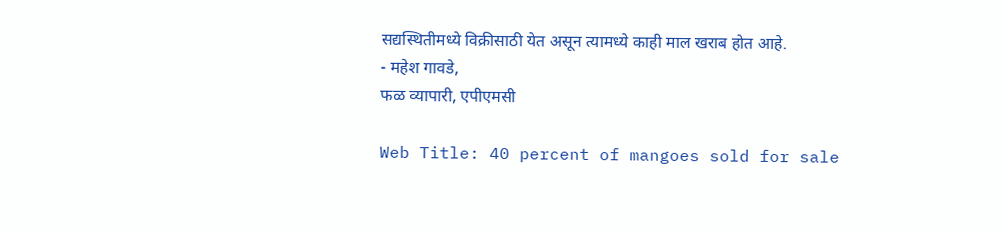सद्यस्थितीमध्ये विक्रीसाठी येत असून त्यामध्ये काही माल खराब होत आहे.
- महेश गावडे,
फळ व्यापारी, एपीएमसी

Web Title: 40 percent of mangoes sold for sale